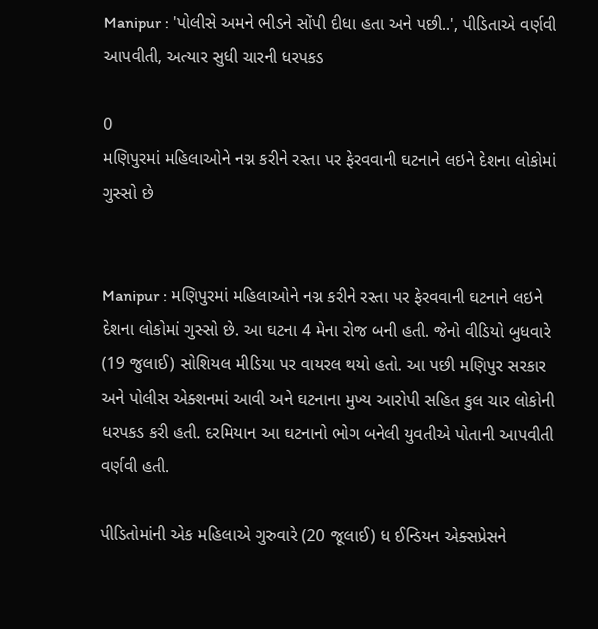Manipur : 'પોલીસે અમને ભીડને સોંપી દીધા હતા અને પછી..', પીડિતાએ વર્ણવી આપવીતી, અત્યાર સુધી ચારની ધરપકડ

0
મણિપુરમાં મહિલાઓને નગ્ન કરીને રસ્તા પર ફેરવવાની ઘટનાને લઇને દેશના લોકોમાં ગુસ્સો છે


Manipur : મણિપુરમાં મહિલાઓને નગ્ન કરીને રસ્તા પર ફેરવવાની ઘટનાને લઇને દેશના લોકોમાં ગુસ્સો છે. આ ઘટના 4 મેના રોજ બની હતી. જેનો વીડિયો બુધવારે (19 જુલાઈ) સોશિયલ મીડિયા પર વાયરલ થયો હતો. આ પછી મણિપુર સરકાર અને પોલીસ એક્શનમાં આવી અને ઘટનાના મુખ્ય આરોપી સહિત કુલ ચાર લોકોની ધરપકડ કરી હતી. દરમિયાન આ ઘટનાનો ભોગ બનેલી યુવતીએ પોતાની આપવીતી વર્ણવી હતી.

પીડિતોમાંની એક મહિલાએ ગુરુવારે (20 જૂલાઈ) ધ ઈન્ડિયન એક્સપ્રેસને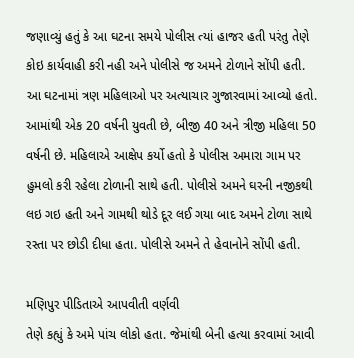જણાવ્યું હતું કે આ ઘટના સમયે પોલીસ ત્યાં હાજર હતી પરંતુ તેણે કોઇ કાર્યવાહી કરી નહી અને પોલીસે જ અમને ટોળાને સોંપી હતી. આ ઘટનામાં ત્રણ મહિલાઓ પર અત્યાચાર ગુજારવામાં આવ્યો હતો. આમાંથી એક 20 વર્ષની યુવતી છે, બીજી 40 અને ત્રીજી મહિલા 50 વર્ષની છે. મહિલાએ આક્ષેપ કર્યો હતો કે પોલીસ અમારા ગામ પર હુમલો કરી રહેલા ટોળાની સાથે હતી. પોલીસે અમને ઘરની નજીકથી લઇ ગઇ હતી અને ગામથી થોડે દૂર લઈ ગયા બાદ અમને ટોળા સાથે રસ્તા પર છોડી દીધા હતા. પોલીસે અમને તે હેવાનોને સોંપી હતી.

મણિપુર પીડિતાએ આપવીતી વર્ણવી
તેણે કહ્યું કે અમે પાંચ લોકો હતા. જેમાંથી બેની હત્યા કરવામાં આવી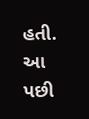હતી. આ પછી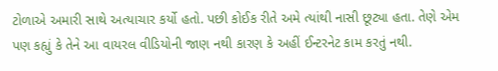ટોળાએ અમારી સાથે અત્યાચાર કર્યો હતો. પછી કોઈક રીતે અમે ત્યાંથી નાસી છૂટ્યા હતા. તેણે એમ પણ કહ્યું કે તેને આ વાયરલ વીડિયોની જાણ નથી કારણ કે અહીં ઈન્ટરનેટ કામ કરતું નથી.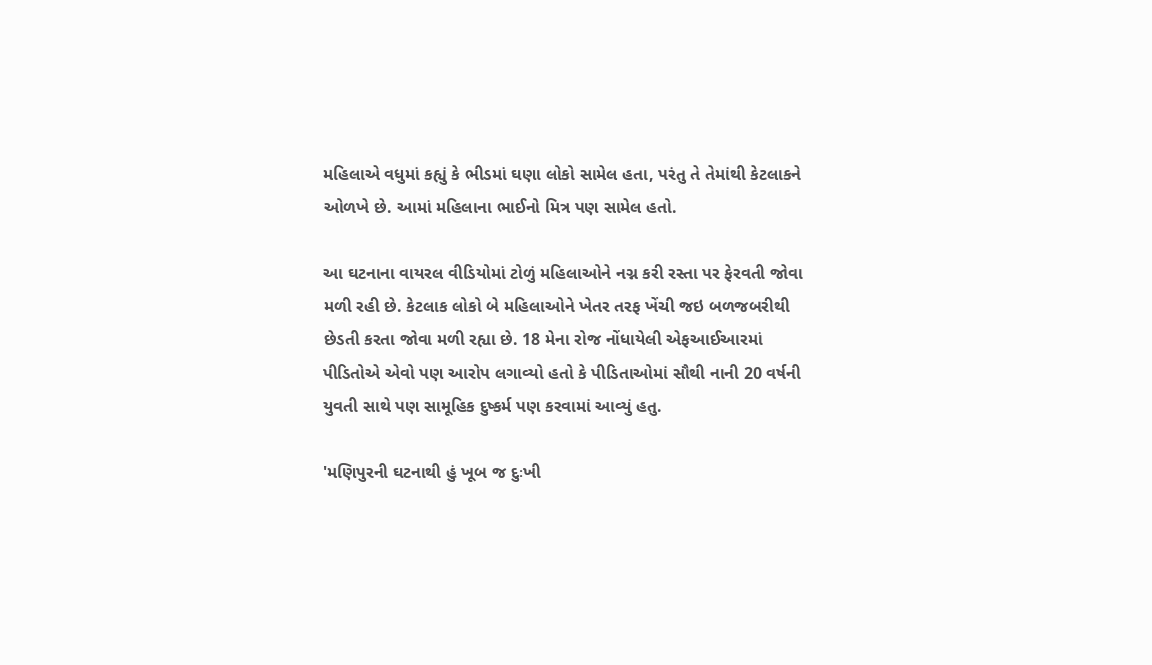મહિલાએ વધુમાં કહ્યું કે ભીડમાં ઘણા લોકો સામેલ હતા, પરંતુ તે તેમાંથી કેટલાકને ઓળખે છે. આમાં મહિલાના ભાઈનો મિત્ર પણ સામેલ હતો.

આ ઘટનાના વાયરલ વીડિયોમાં ટોળું મહિલાઓને નગ્ન કરી રસ્તા પર ફેરવતી જોવા મળી રહી છે. કેટલાક લોકો બે મહિલાઓને ખેતર તરફ ખેંચી જઇ બળજબરીથી છેડતી કરતા જોવા મળી રહ્યા છે. 18 મેના રોજ નોંધાયેલી એફઆઈઆરમાં પીડિતોએ એવો પણ આરોપ લગાવ્યો હતો કે પીડિતાઓમાં સૌથી નાની 20 વર્ષની યુવતી સાથે પણ સામૂહિક દુષ્કર્મ પણ કરવામાં આવ્યું હતુ.

'મણિપુરની ઘટનાથી હું ખૂબ જ દુઃખી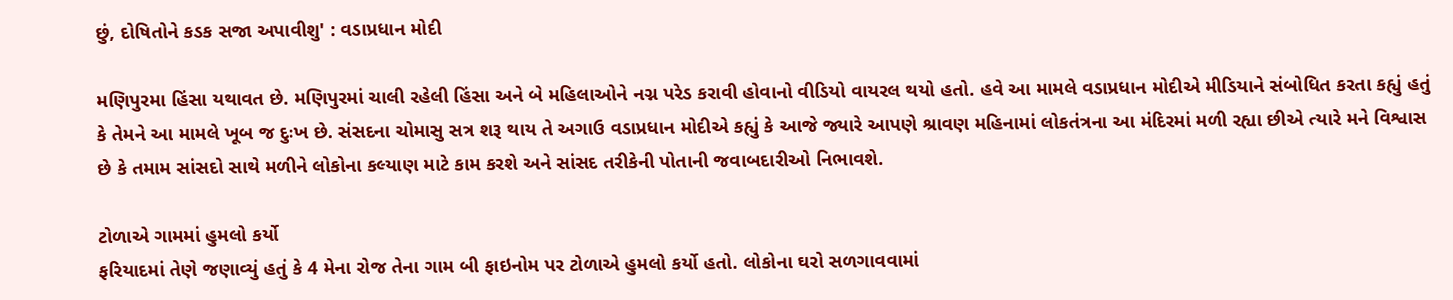છું, દોષિતોને કડક સજા અપાવીશુ' : વડાપ્રધાન મોદી

મણિપુરમા હિંસા યથાવત છે. મણિપુરમાં ચાલી રહેલી હિંસા અને બે મહિલાઓને નગ્ન પરેડ કરાવી હોવાનો વીડિયો વાયરલ થયો હતો. હવે આ મામલે વડાપ્રધાન મોદીએ મીડિયાને સંબોધિત કરતા કહ્યું હતું કે તેમને આ મામલે ખૂબ જ દુઃખ છે. સંસદના ચોમાસુ સત્ર શરૂ થાય તે અગાઉ વડાપ્રધાન મોદીએ કહ્યું કે આજે જ્યારે આપણે શ્રાવણ મહિનામાં લોકતંત્રના આ મંદિરમાં મળી રહ્યા છીએ ત્યારે મને વિશ્વાસ છે કે તમામ સાંસદો સાથે મળીને લોકોના કલ્યાણ માટે કામ કરશે અને સાંસદ તરીકેની પોતાની જવાબદારીઓ નિભાવશે.

ટોળાએ ગામમાં હુમલો કર્યો
ફરિયાદમાં તેણે જણાવ્યું હતું કે 4 મેના રોજ તેના ગામ બી ફાઇનોમ પર ટોળાએ હુમલો કર્યો હતો. લોકોના ઘરો સળગાવવામાં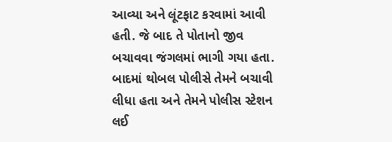આવ્યા અને લૂંટફાટ કરવામાં આવી હતી. જે બાદ તે પોતાનો જીવ બચાવવા જંગલમાં ભાગી ગયા હતા. બાદમાં થોબલ પોલીસે તેમને બચાવી લીધા હતા અને તેમને પોલીસ સ્ટેશન લઈ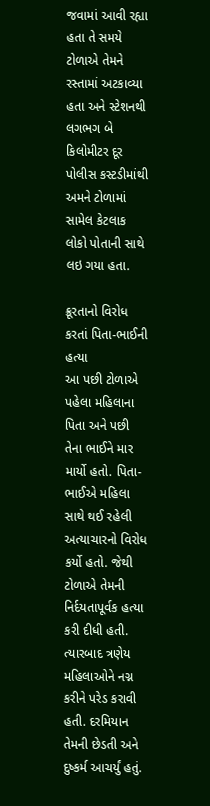જવામાં આવી રહ્યા હતા તે સમયે ટોળાએ તેમને રસ્તામાં અટકાવ્યા હતા અને સ્ટેશનથી લગભગ બે કિલોમીટર દૂર પોલીસ કસ્ટડીમાંથી અમને ટોળામાં સામેલ કેટલાક લોકો પોતાની સાથે લઇ ગયા હતા.

ક્રૂરતાનો વિરોધ કરતાં પિતા-ભાઈની હત્યા
આ પછી ટોળાએ પહેલા મહિલાના પિતા અને પછી તેના ભાઈને માર માર્યો હતો. પિતા-ભાઈએ મહિલા સાથે થઈ રહેલી અત્યાચારનો વિરોધ કર્યો હતો. જેથી ટોળાએ તેમની નિર્દયતાપૂર્વક હત્યા કરી દીધી હતી. ત્યારબાદ ત્રણેય મહિલાઓને નગ્ન કરીને પરેડ કરાવી હતી. દરમિયાન તેમની છેડતી અને દુષ્કર્મ આચર્યું હતું.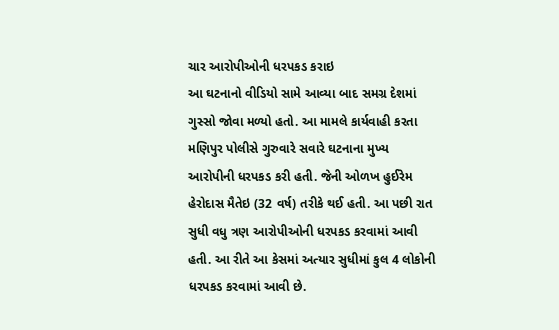ચાર આરોપીઓની ધરપકડ કરાઇ
આ ઘટનાનો વીડિયો સામે આવ્યા બાદ સમગ્ર દેશમાં ગુસ્સો જોવા મળ્યો હતો. આ મામલે કાર્યવાહી કરતા મણિપુર પોલીસે ગુરુવારે સવારે ઘટનાના મુખ્ય આરોપીની ધરપકડ કરી હતી. જેની ઓળખ હુઈરેમ હેરોદાસ મૈતેઇ (32 વર્ષ) તરીકે થઈ હતી. આ પછી રાત સુધી વધુ ત્રણ આરોપીઓની ધરપકડ કરવામાં આવી હતી. આ રીતે આ કેસમાં અત્યાર સુધીમાં કુલ 4 લોકોની ધરપકડ કરવામાં આવી છે.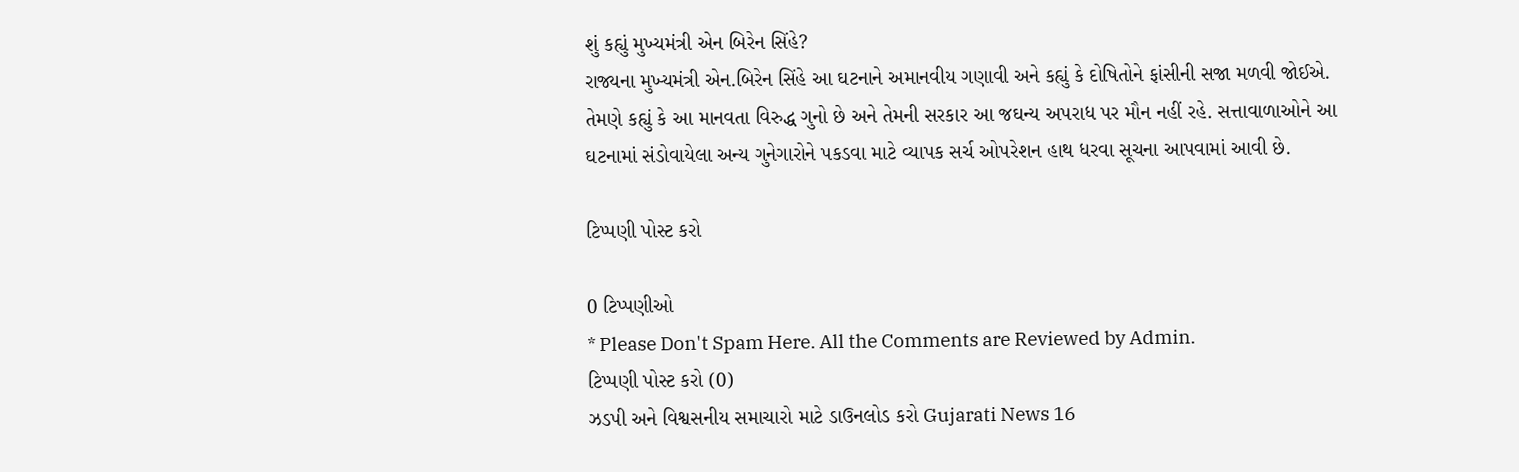શું કહ્યું મુખ્યમંત્રી એન બિરેન સિંહે?
રાજ્યના મુખ્યમંત્રી એન.બિરેન સિંહે આ ઘટનાને અમાનવીય ગણાવી અને કહ્યું કે દોષિતોને ફાંસીની સજા મળવી જોઈએ. તેમણે કહ્યું કે આ માનવતા વિરુદ્ધ ગુનો છે અને તેમની સરકાર આ જઘન્ય અપરાધ પર મૌન નહીં રહે. સત્તાવાળાઓને આ ઘટનામાં સંડોવાયેલા અન્ય ગુનેગારોને પકડવા માટે વ્યાપક સર્ચ ઓપરેશન હાથ ધરવા સૂચના આપવામાં આવી છે.

ટિપ્પણી પોસ્ટ કરો

0 ટિપ્પણીઓ
* Please Don't Spam Here. All the Comments are Reviewed by Admin.
ટિપ્પણી પોસ્ટ કરો (0)
ઝડપી અને વિશ્વસનીય સમાચારો માટે ડાઉનલોડ કરો Gujarati News 16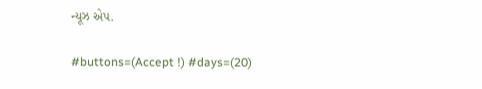ન્યૂઝ એપ.

#buttons=(Accept !) #days=(20)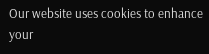Our website uses cookies to enhance your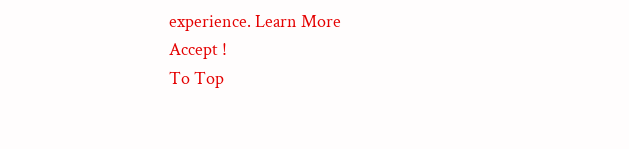experience. Learn More
Accept !
To Top